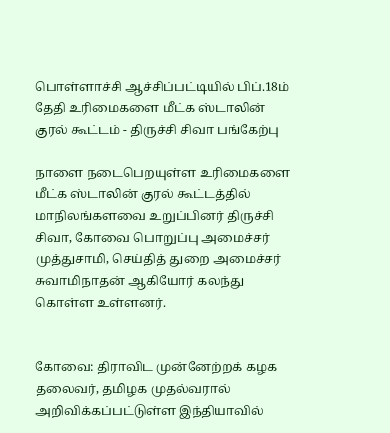பொள்ளாச்சி ஆச்சிப்பட்டியில் பிப்.18ம் தேதி உரிமைகளை மீட்க ஸ்டாலின் குரல் கூட்டம் - திருச்சி சிவா பங்கேற்பு

நாளை நடைபெறயுள்ள உரிமைகளை மீட்க ஸ்டாலின் குரல் கூட்டத்தில் மாநிலங்களவை உறுப்பினர் திருச்சி சிவா, கோவை பொறுப்பு அமைச்சர் முத்துசாமி, செய்தித் துறை அமைச்சர் சுவாமிநாதன் ஆகியோர் கலந்து கொள்ள உள்ளனர்.


கோவை: திராவிட முன்னேற்றக் கழக தலைவர், தமிழக முதல்வரால் அறிவிக்கப்பட்டுள்ள இந்தியாவில்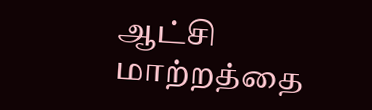ஆட்சி மாற்றத்தை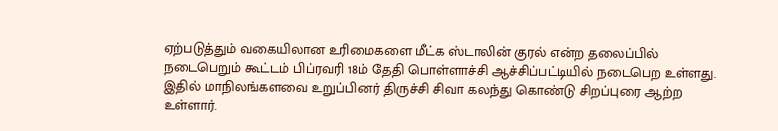ஏற்படுத்தும் வகையிலான உரிமைகளை மீட்க ஸ்டாலின் குரல் என்ற தலைப்பில் நடைபெறும் கூட்டம் பிப்ரவரி 18ம் தேதி பொள்ளாச்சி ஆச்சிப்பட்டியில் நடைபெற உள்ளது. இதில் மாநிலங்களவை உறுப்பினர் திருச்சி சிவா கலந்து கொண்டு சிறப்புரை ஆற்ற உள்ளார்.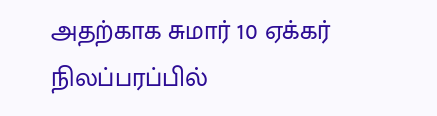அதற்காக சுமார் 10 ஏக்கர் நிலப்பரப்பில்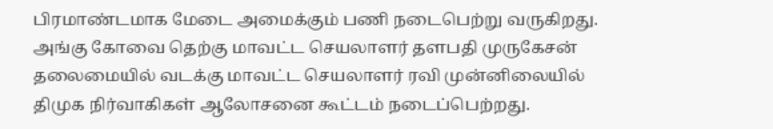பிரமாண்டமாக மேடை அமைக்கும் பணி நடைபெற்று வருகிறது. அங்கு கோவை தெற்கு மாவட்ட செயலாளர் தளபதி முருகேசன் தலைமையில் வடக்கு மாவட்ட செயலாளர் ரவி முன்னிலையில் திமுக நிர்வாகிகள் ஆலோசனை கூட்டம் நடைப்பெற்றது.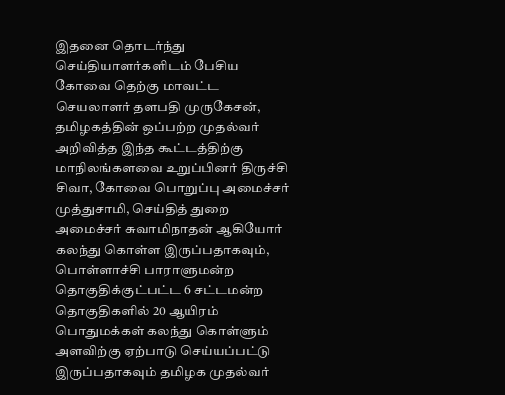இதனை தொடர்ந்து செய்தியாளர்களிடம் பேசிய கோவை தெற்கு மாவட்ட செயலாளர் தளபதி முருகேசன், தமிழகத்தின் ஒப்பற்ற முதல்வர் அறிவித்த இந்த கூட்டத்திற்கு மாநிலங்களவை உறுப்பினர் திருச்சி சிவா, கோவை பொறுப்பு அமைச்சர் முத்துசாமி, செய்தித் துறை அமைச்சர் சுவாமிநாதன் ஆகியோர் கலந்து கொள்ள இருப்பதாகவும், பொள்ளாச்சி பாராளுமன்ற தொகுதிக்குட்பட்ட 6 சட்டமன்ற தொகுதிகளில் 20 ஆயிரம் பொதுமக்கள் கலந்து கொள்ளும் அளவிற்கு ஏற்பாடு செய்யப்பட்டு இருப்பதாகவும் தமிழக முதல்வர்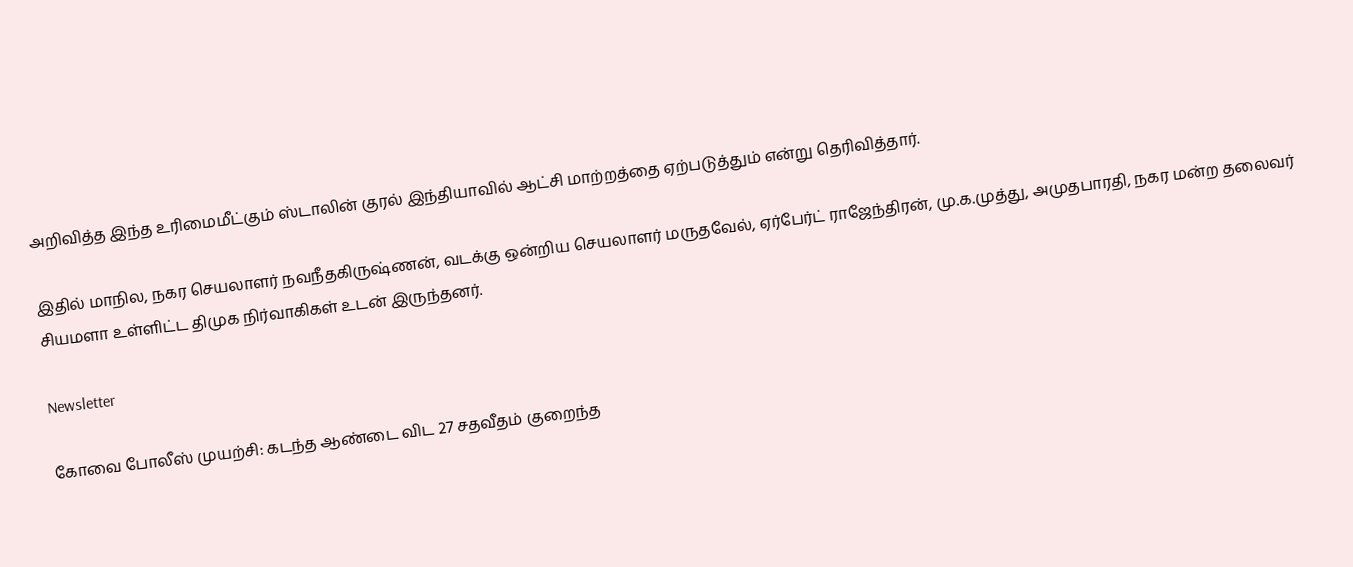அறிவித்த இந்த உரிமைமீட்கும் ஸ்டாலின் குரல் இந்தியாவில் ஆட்சி மாற்றத்தை ஏற்படுத்தும் என்று தெரிவித்தார்.

இதில் மாநில, நகர செயலாளர் நவநீதகிருஷ்ணன், வடக்கு ஒன்றிய செயலாளர் மருதவேல், ஏர்பேர்ட் ராஜேந்திரன், மு.க.முத்து, அமுதபாரதி, நகர மன்ற தலைவர் சியமளா உள்ளிட்ட திமுக நிர்வாகிகள் உடன் இருந்தனர்.

Newsletter

கோவை போலீஸ் முயற்சி: கடந்த ஆண்டை விட 27 சதவீதம் குறைந்த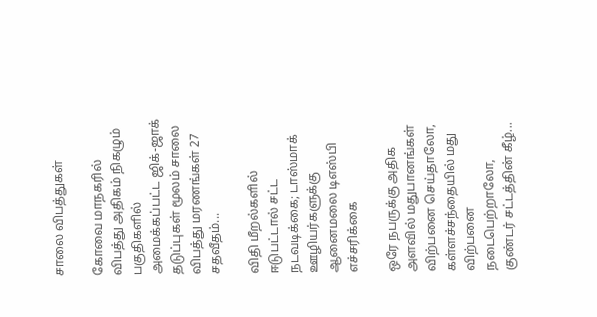சாலை விபத்துகள்

கோவை மாநகரில் விபத்து அதிகம் நிகழும் பகுதிகளில் அமைக்கப்பட்ட ஜிக்-ஜாக் தடுப்புகள் மூலம் சாலை விபத்து மரணங்கள் 27 சதவீதம்...

விதி மீறல்களில் ஈடுபட்டால் சட்ட நடவடிக்கை; டாஸ்மாக் ஊழியர்களுக்கு ஆனைமலை டிஎஸ்பி எச்சரிக்கை

ஒரே நபருக்கு அதிக அளவில் மதுபானங்கள் விற்பனை செய்தாலோ, கள்ளச்சந்தையில் மது விற்பனை நடைபெற்றாலோ, குண்டர் சட்டத்தின் கீழ்...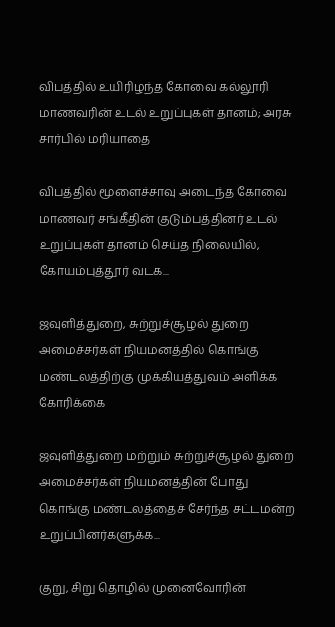விபத்தில் உயிரிழந்த கோவை கல்லூரி மாணவரின் உடல் உறுப்புகள் தானம்; அரசு சார்பில் மரியாதை

விபத்தில் மூளைச்சாவு அடைந்த கோவை மாணவர் சங்கீதின் குடும்பத்தினர் உடல் உறுப்புகள் தானம் செய்த நிலையில், கோயம்புத்தூர் வடக...

ஜவுளித்துறை, சுற்றுச்சூழல் துறை அமைச்சர்கள் நியமனத்தில் கொங்கு மண்டலத்திற்கு முக்கியத்துவம் அளிக்க கோரிக்கை

ஜவுளித்துறை மற்றும் சுற்றுச்சூழல் துறை அமைச்சர்கள் நியமனத்தின் போது கொங்கு மண்டலத்தைச் சேர்ந்த சட்டமன்ற உறுப்பினர்களுக்க...

குறு, சிறு தொழில் முனைவோரின்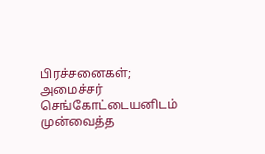பிரச்சனைகள்; அமைச்சர் செங்கோட்டையனிடம் முன்வைத்த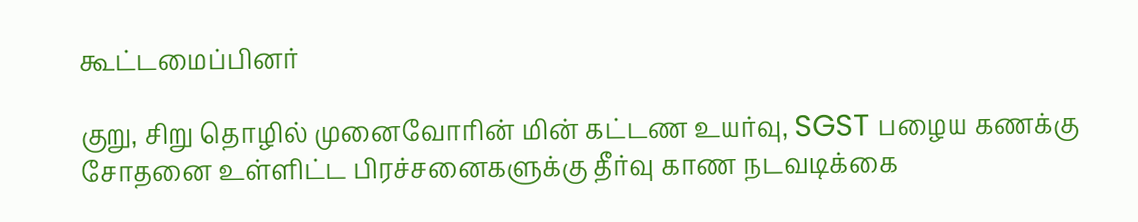கூட்டமைப்பினர்

குறு, சிறு தொழில் முனைவோரின் மின் கட்டண உயர்வு, SGST பழைய கணக்கு சோதனை உள்ளிட்ட பிரச்சனைகளுக்கு தீர்வு காண நடவடிக்கை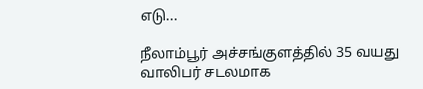எடு...

நீலாம்பூர் அச்சங்குளத்தில் 35 வயது வாலிபர் சடலமாக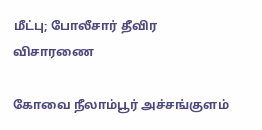மீட்பு; போலீசார் தீவிர விசாரணை

கோவை நீலாம்பூர் அச்சங்குளம்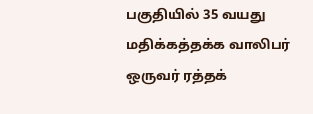பகுதியில் 35 வயது மதிக்கத்தக்க வாலிபர் ஒருவர் ரத்தக்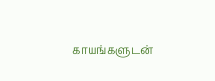காயங்களுடன்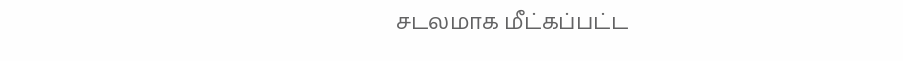சடலமாக மீட்கப்பட்ட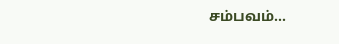சம்பவம்...